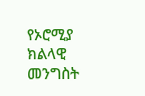የኦሮሚያ ክልላዊ መንግስት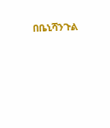በቤኒሻንጉል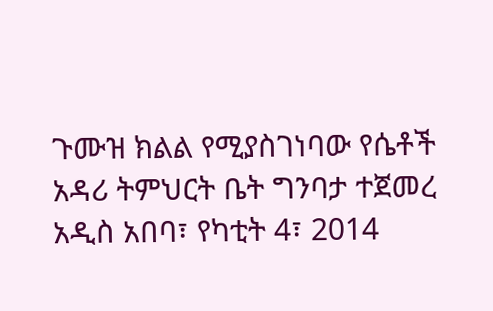ጉሙዝ ክልል የሚያስገነባው የሴቶች አዳሪ ትምህርት ቤት ግንባታ ተጀመረ
አዲስ አበባ፣ የካቲት 4፣ 2014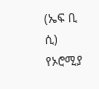(ኤፍ ቢ ሲ) የኦሮሚያ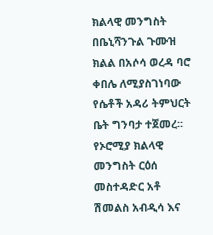ክልላዊ መንግስት በቤኒሻንጉል ጉሙዝ ክልል በአሶሳ ወረዳ ባሮ ቀበሌ ለሚያስገነባው የሴቶች አዳሪ ትምህርት ቤት ግንባታ ተጀመረ፡፡
የኦሮሚያ ክልላዊ መንግስት ርዕሰ መስተዳድር አቶ ሽመልስ አብዲሳ እና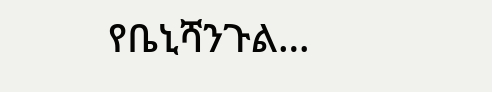የቤኒሻንጉል…